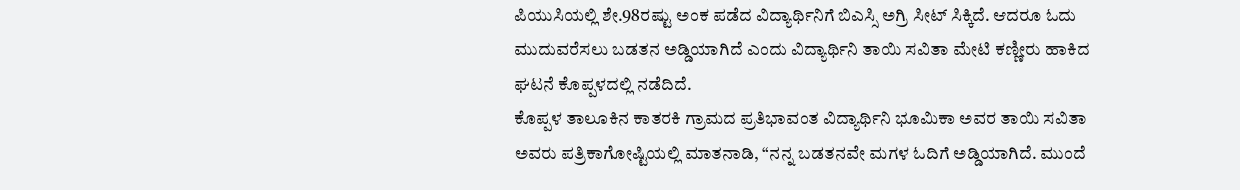ಪಿಯುಸಿಯಲ್ಲಿ ಶೇ.98ರಷ್ಟು ಅಂಕ ಪಡೆದ ವಿದ್ಯಾರ್ಥಿನಿಗೆ ಬಿಎಸ್ಸಿ ಅಗ್ರಿ ಸೀಟ್ ಸಿಕ್ಕಿದೆ. ಆದರೂ ಓದು ಮುದುವರೆಸಲು ಬಡತನ ಅಡ್ಡಿಯಾಗಿದೆ ಎಂದು ವಿದ್ಯಾರ್ಥಿನಿ ತಾಯಿ ಸವಿತಾ ಮೇಟಿ ಕಣ್ಣೀರು ಹಾಕಿದ ಘಟನೆ ಕೊಪ್ಪಳದಲ್ಲಿ ನಡೆದಿದೆ.
ಕೊಪ್ಪಳ ತಾಲೂಕಿನ ಕಾತರಕಿ ಗ್ರಾಮದ ಪ್ರತಿಭಾವಂತ ವಿದ್ಯಾರ್ಥಿನಿ ಭೂಮಿಕಾ ಅವರ ತಾಯಿ ಸವಿತಾ ಅವರು ಪತ್ರಿಕಾಗೋಷ್ಟಿಯಲ್ಲಿ ಮಾತನಾಡಿ, “ನನ್ನ ಬಡತನವೇ ಮಗಳ ಓದಿಗೆ ಅಡ್ಡಿಯಾಗಿದೆ. ಮುಂದೆ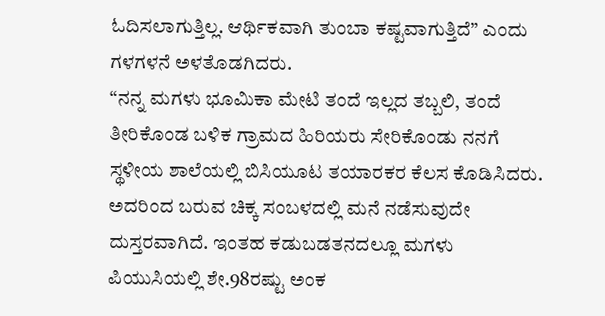ಓದಿಸಲಾಗುತ್ತಿಲ್ಲ. ಆರ್ಥಿಕವಾಗಿ ತುಂಬಾ ಕಷ್ಟವಾಗುತ್ತಿದೆ” ಎಂದು ಗಳಗಳನೆ ಅಳತೊಡಗಿದರು.
“ನನ್ನ ಮಗಳು ಭೂಮಿಕಾ ಮೇಟಿ ತಂದೆ ಇಲ್ಲದ ತಬ್ಬಲಿ, ತಂದೆ ತೀರಿಕೊಂಡ ಬಳಿಕ ಗ್ರಾಮದ ಹಿರಿಯರು ಸೇರಿಕೊಂಡು ನನಗೆ ಸ್ಥಳೀಯ ಶಾಲೆಯಲ್ಲಿ ಬಿಸಿಯೂಟ ತಯಾರಕರ ಕೆಲಸ ಕೊಡಿಸಿದರು. ಅದರಿಂದ ಬರುವ ಚಿಕ್ಕ ಸಂಬಳದಲ್ಲಿ ಮನೆ ನಡೆಸುವುದೇ ದುಸ್ತರವಾಗಿದೆ. ಇಂತಹ ಕಡುಬಡತನದಲ್ಲೂ ಮಗಳು ಪಿಯುಸಿಯಲ್ಲಿ ಶೇ.98ರಷ್ಟು ಅಂಕ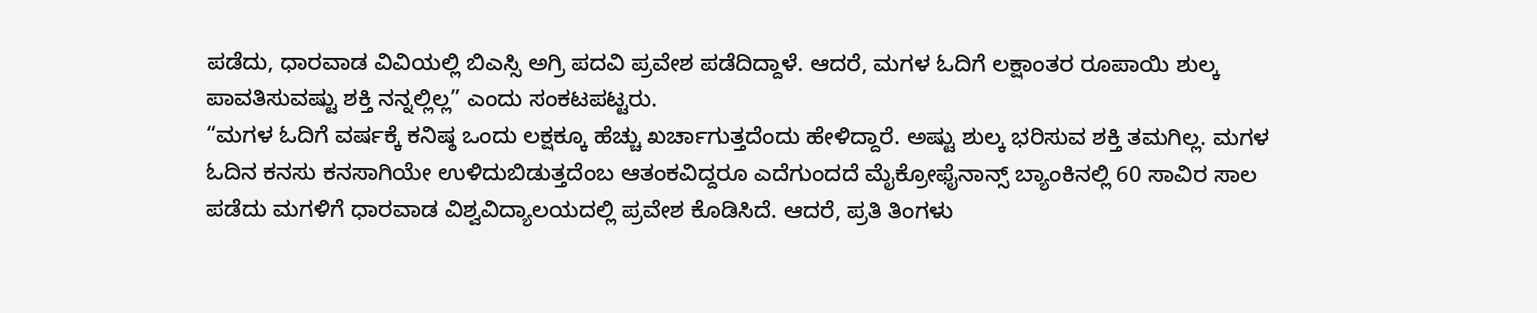ಪಡೆದು, ಧಾರವಾಡ ವಿವಿಯಲ್ಲಿ ಬಿಎಸ್ಸಿ ಅಗ್ರಿ ಪದವಿ ಪ್ರವೇಶ ಪಡೆದಿದ್ದಾಳೆ. ಆದರೆ, ಮಗಳ ಓದಿಗೆ ಲಕ್ಷಾಂತರ ರೂಪಾಯಿ ಶುಲ್ಕ ಪಾವತಿಸುವಷ್ಟು ಶಕ್ತಿ ನನ್ನಲ್ಲಿಲ್ಲ” ಎಂದು ಸಂಕಟಪಟ್ಟರು.
“ಮಗಳ ಓದಿಗೆ ವರ್ಷಕ್ಕೆ ಕನಿಷ್ಠ ಒಂದು ಲಕ್ಷಕ್ಕೂ ಹೆಚ್ಚು ಖರ್ಚಾಗುತ್ತದೆಂದು ಹೇಳಿದ್ದಾರೆ. ಅಷ್ಟು ಶುಲ್ಕ ಭರಿಸುವ ಶಕ್ತಿ ತಮಗಿಲ್ಲ. ಮಗಳ ಓದಿನ ಕನಸು ಕನಸಾಗಿಯೇ ಉಳಿದುಬಿಡುತ್ತದೆಂಬ ಆತಂಕವಿದ್ದರೂ ಎದೆಗುಂದದೆ ಮೈಕ್ರೋಫೈನಾನ್ಸ್ ಬ್ಯಾಂಕಿನಲ್ಲಿ 60 ಸಾವಿರ ಸಾಲ ಪಡೆದು ಮಗಳಿಗೆ ಧಾರವಾಡ ವಿಶ್ವವಿದ್ಯಾಲಯದಲ್ಲಿ ಪ್ರವೇಶ ಕೊಡಿಸಿದೆ. ಆದರೆ, ಪ್ರತಿ ತಿಂಗಳು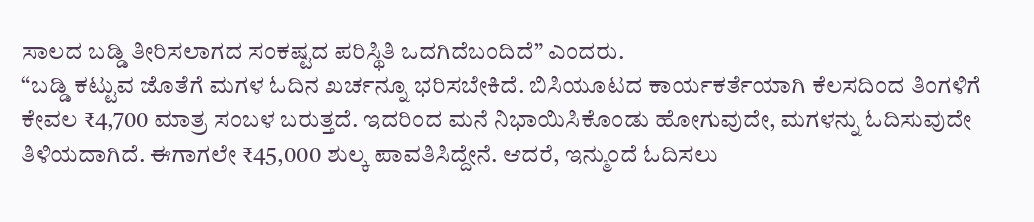ಸಾಲದ ಬಡ್ಡಿ ತೀರಿಸಲಾಗದ ಸಂಕಷ್ಟದ ಪರಿಸ್ಥಿತಿ ಒದಗಿದೆಬಂದಿದೆ” ಎಂದರು.
“ಬಡ್ಡಿ ಕಟ್ಟುವ ಜೊತೆಗೆ ಮಗಳ ಓದಿನ ಖರ್ಚನ್ನೂ ಭರಿಸಬೇಕಿದೆ. ಬಿಸಿಯೂಟದ ಕಾರ್ಯಕರ್ತೆಯಾಗಿ ಕೆಲಸದಿಂದ ತಿಂಗಳಿಗೆ ಕೇವಲ ₹4,700 ಮಾತ್ರ ಸಂಬಳ ಬರುತ್ತದೆ. ಇದರಿಂದ ಮನೆ ನಿಭಾಯಿಸಿಕೊಂಡು ಹೋಗುವುದೇ, ಮಗಳನ್ನು ಓದಿಸುವುದೇ ತಿಳಿಯದಾಗಿದೆ. ಈಗಾಗಲೇ ₹45,000 ಶುಲ್ಕ ಪಾವತಿಸಿದ್ದೇನೆ. ಆದರೆ, ಇನ್ಮುಂದೆ ಓದಿಸಲು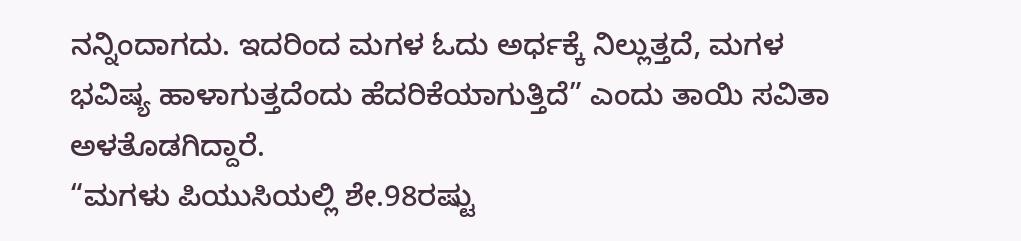ನನ್ನಿಂದಾಗದು. ಇದರಿಂದ ಮಗಳ ಓದು ಅರ್ಧಕ್ಕೆ ನಿಲ್ಲುತ್ತದೆ, ಮಗಳ ಭವಿಷ್ಯ ಹಾಳಾಗುತ್ತದೆಂದು ಹೆದರಿಕೆಯಾಗುತ್ತಿದೆ” ಎಂದು ತಾಯಿ ಸವಿತಾ ಅಳತೊಡಗಿದ್ದಾರೆ.
“ಮಗಳು ಪಿಯುಸಿಯಲ್ಲಿ ಶೇ.98ರಷ್ಟು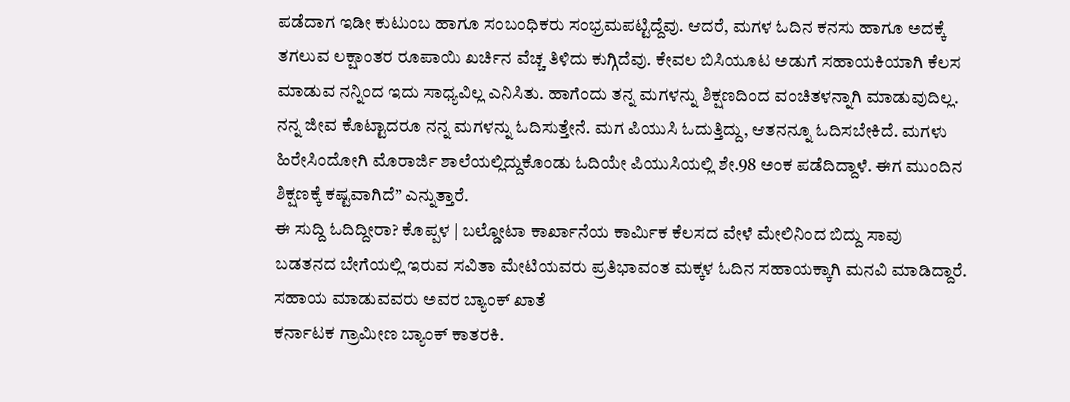ಪಡೆದಾಗ ಇಡೀ ಕುಟುಂಬ ಹಾಗೂ ಸಂಬಂಧಿಕರು ಸಂಭ್ರಮಪಟ್ಟಿದ್ದೆವು. ಆದರೆ, ಮಗಳ ಓದಿನ ಕನಸು ಹಾಗೂ ಅದಕ್ಕೆ ತಗಲುವ ಲಕ್ಷಾಂತರ ರೂಪಾಯಿ ಖರ್ಚಿನ ವೆಚ್ಚ ತಿಳಿದು ಕುಗ್ಗಿದೆವು. ಕೇವಲ ಬಿಸಿಯೂಟ ಅಡುಗೆ ಸಹಾಯಕಿಯಾಗಿ ಕೆಲಸ ಮಾಡುವ ನನ್ನಿಂದ ಇದು ಸಾಧ್ಯವಿಲ್ಲ ಎನಿಸಿತು. ಹಾಗೆಂದು ತನ್ನ ಮಗಳನ್ನು ಶಿಕ್ಷಣದಿಂದ ವಂಚಿತಳನ್ನಾಗಿ ಮಾಡುವುದಿಲ್ಲ. ನನ್ನ ಜೀವ ಕೊಟ್ಟಾದರೂ ನನ್ನ ಮಗಳನ್ನು ಓದಿಸುತ್ತೇನೆ. ಮಗ ಪಿಯುಸಿ ಓದುತ್ತಿದ್ದು, ಆತನನ್ನೂ ಓದಿಸಬೇಕಿದೆ. ಮಗಳು ಹಿರೇಸಿಂದೋಗಿ ಮೊರಾರ್ಜಿ ಶಾಲೆಯಲ್ಲಿದ್ದುಕೊಂಡು ಓದಿಯೇ ಪಿಯುಸಿಯಲ್ಲಿ ಶೇ.98 ಅಂಕ ಪಡೆದಿದ್ದಾಳೆ. ಈಗ ಮುಂದಿನ ಶಿಕ್ಷಣಕ್ಕೆ ಕಷ್ಟವಾಗಿದೆ” ಎನ್ನುತ್ತಾರೆ.
ಈ ಸುದ್ದಿ ಓದಿದ್ದೀರಾ? ಕೊಪ್ಪಳ | ಬಲ್ಡೋಟಾ ಕಾರ್ಖಾನೆಯ ಕಾರ್ಮಿಕ ಕೆಲಸದ ವೇಳೆ ಮೇಲಿನಿಂದ ಬಿದ್ದು ಸಾವು
ಬಡತನದ ಬೇಗೆಯಲ್ಲಿ ಇರುವ ಸವಿತಾ ಮೇಟಿಯವರು ಪ್ರತಿಭಾವಂತ ಮಕ್ಕಳ ಓದಿನ ಸಹಾಯಕ್ಕಾಗಿ ಮನವಿ ಮಾಡಿದ್ದಾರೆ. ಸಹಾಯ ಮಾಡುವವರು ಅವರ ಬ್ಯಾಂಕ್ ಖಾತೆ
ಕರ್ನಾಟಕ ಗ್ರಾಮೀಣ ಬ್ಯಾಂಕ್ ಕಾತರಕಿ.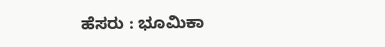ಹೆಸರು : ಭೂಮಿಕಾ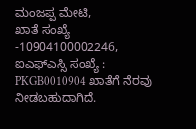ಮಂಜಪ್ಪ ಮೇಟಿ,
ಖಾತೆ ಸಂಖ್ಯೆ -10904100002246,
ಐಎಫ್ಎಸ್ಸಿ ಸಂಖ್ಯೆ : PKGB0010904 ಖಾತೆಗೆ ನೆರವು ನೀಡಬಹುದಾಗಿದೆ.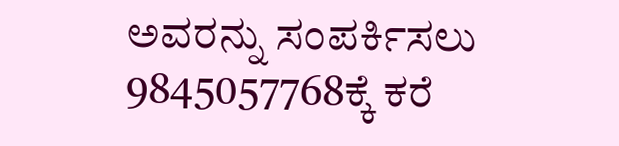ಅವರನ್ನು ಸಂಪರ್ಕಿಸಲು 9845057768ಕ್ಕೆ ಕರೆ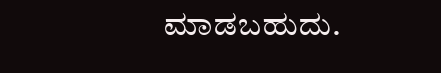ಮಾಡಬಹುದು.